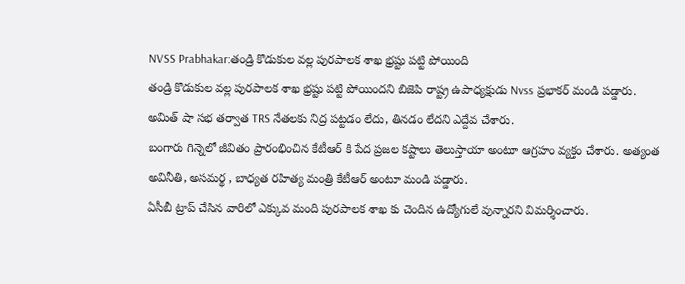NVSS Prabhakar:తండ్రి కొడుకుల వల్ల పురపాలక శాఖ భ్రష్టు పట్టి పోయింది
తండ్రి కొడుకుల వల్ల పురపాలక శాఖ భ్రష్టు పట్టి పోయిందని బిజెపి రాష్ట్ర ఉపాధ్యక్షుడు Nvss ప్రభాకర్ మండి పడ్డారు. అమిత్ షా సభ తర్వాత TRS నేతలకు నిద్ర పట్టడం లేదు, తినడం లేదని ఎద్దేవ చేశారు.
బంగారు గిన్నెలో జీవితం ప్రారంభించిన కేటీఆర్ కి పేద ప్రజల కష్టాలు తెలుస్తాయా అంటూ ఆగ్రహం వ్యక్తం చేశారు. అత్యంత అవినీతి, అసమర్థ , బాధ్యత రహిత్య మంత్రి కేటీఆర్ అంటూ మండి పడ్డారు.
ఏసీబీ ట్రాప్ చేసిన వారిలో ఎక్కువ మంది పురపాలక శాఖ కు చెందిన ఉద్యోగులే వున్నారని విమర్శించారు.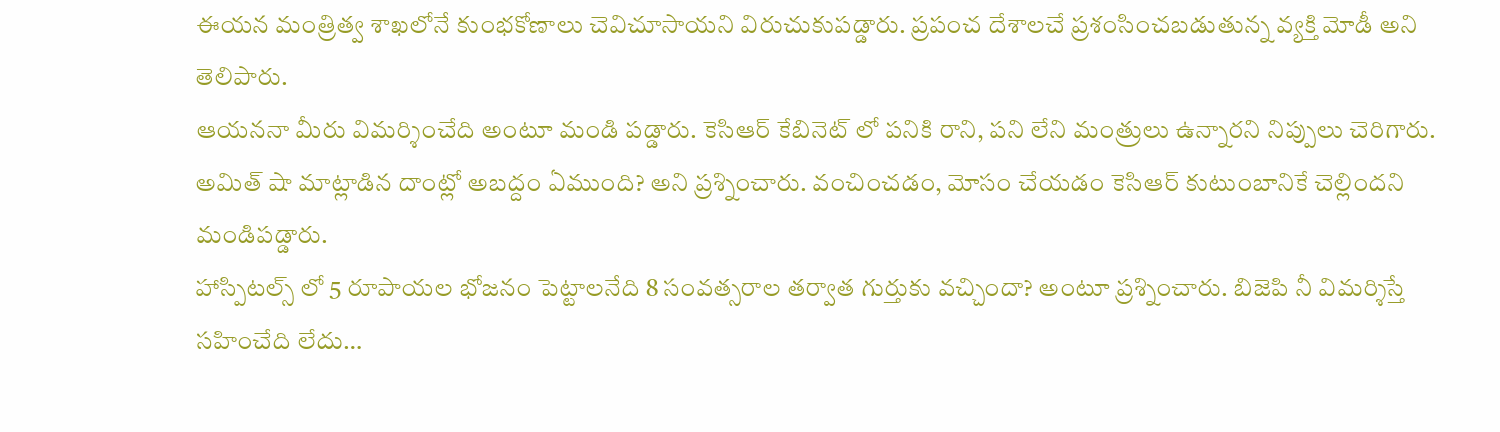ఈయన మంత్రిత్వ శాఖలోనే కుంభకోణాలు చెవిచూసాయని విరుచుకుపడ్డారు. ప్రపంచ దేశాలచే ప్రశంసించబడుతున్న వ్యక్తి మోడీ అని తెలిపారు.
ఆయననా మీరు విమర్శించేది అంటూ మండి పడ్డారు. కెసిఆర్ కేబినెట్ లో పనికి రాని, పని లేని మంత్రులు ఉన్నారని నిప్పులు చెరిగారు. అమిత్ షా మాట్లాడిన దాంట్లో అబద్దం ఏముంది? అని ప్రశ్నించారు. వంచించడం, మోసం చేయడం కెసిఆర్ కుటుంబానికే చెల్లిందని మండిపడ్డారు.
హాస్పిటల్స్ లో 5 రూపాయల భోజనం పెట్టాలనేది 8 సంవత్సరాల తర్వాత గుర్తుకు వచ్చిందా? అంటూ ప్రశ్నించారు. బిజెపి నీ విమర్శిస్తే సహించేది లేదు…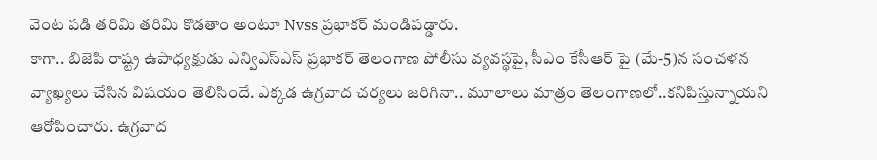వెంట పడి తరిమి తరిమి కొడతాం అంటూ Nvss ప్రభాకర్ మండిపడ్డారు.
కాగా.. బిజెపి రాష్ట్ర ఉపాధ్యక్షుడు ఎన్విఎస్ఎస్ ప్రభాకర్ తెలంగాణ పోలీసు వ్యవస్థపై, సీఎం కేసీఆర్ పై (మే-5)న సంచళన వ్యాఖ్యలు చేసిన విషయం తెలిసిందే. ఎక్కడ ఉగ్రవాద చర్యలు జరిగినా.. మూలాలు మాత్రం తెలంగాణలో..కనిపిస్తున్నాయని ఆరోపించారు. ఉగ్రవాద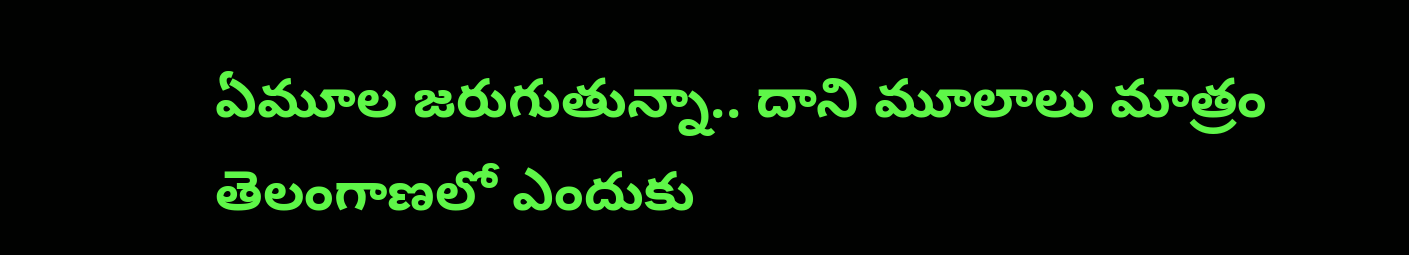ఏమూల జరుగుతున్నా.. దాని మూలాలు మాత్రం తెలంగాణలో ఎందుకు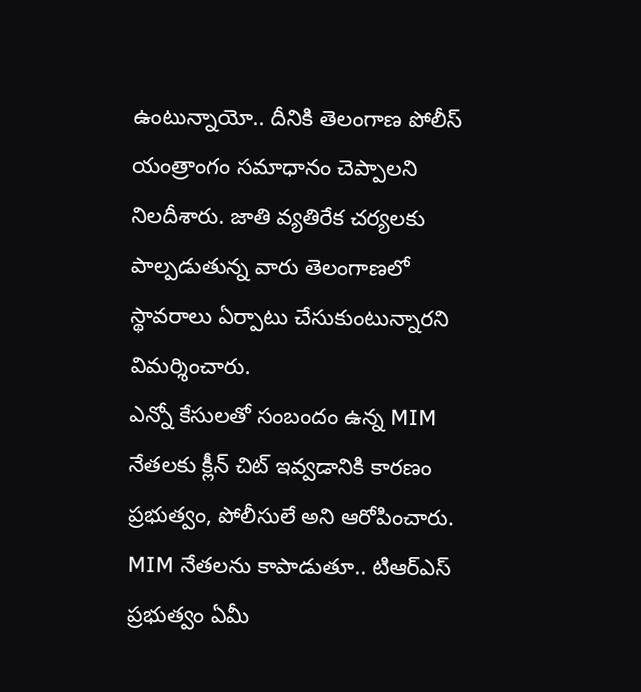ఉంటున్నాయో.. దీనికి తెలంగాణ పోలీస్ యంత్రాంగం సమాధానం చెప్పాలని నిలదీశారు. జాతి వ్యతిరేక చర్యలకు పాల్పడుతున్న వారు తెలంగాణలో స్థావరాలు ఏర్పాటు చేసుకుంటున్నారని విమర్శించారు.
ఎన్నో కేసులతో సంబందం ఉన్న MIM నేతలకు క్లీన్ చిట్ ఇవ్వడానికి కారణం ప్రభుత్వం, పోలీసులే అని ఆరోపించారు. MIM నేతలను కాపాడుతూ.. టిఆర్ఎస్ ప్రభుత్వం ఏమీ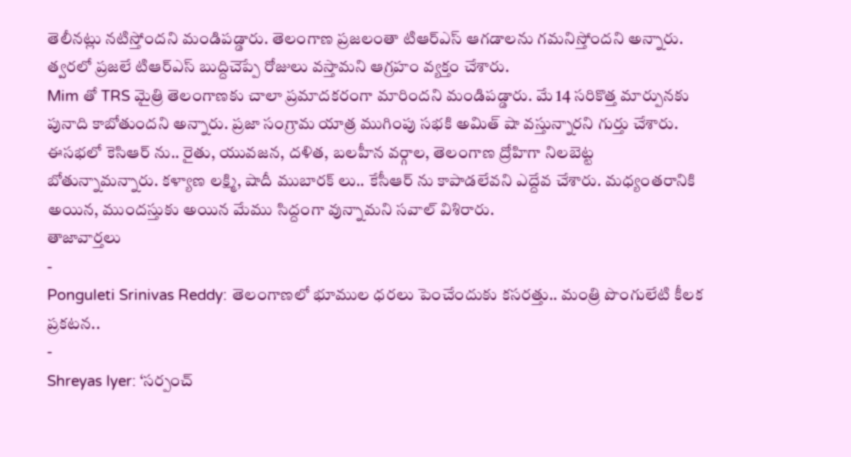తెలీనట్లు నటిస్తోందని మండిపడ్డారు. తెలంగాణ ప్రజలంతా టిఆర్ఎస్ ఆగడాలను గమనిస్తోందని అన్నారు. త్వరలో ప్రజలే టిఆర్ఎస్ బుద్దిచెప్పే రోజులు వస్తామని ఆగ్రహం వ్యక్తం చేశారు.
Mim తో TRS మైత్రి తెలంగాణకు చాలా ప్రమాదకరంగా మారిందని మండిపడ్డారు. మే 14 సరికొత్త మార్పునకు పునాది కాబోతుందని అన్నారు. ప్రజా సంగ్రామ యాత్ర ముగింపు సభకి అమిత్ షా వస్తున్నారని గుర్తు చేశారు. ఈసభలో కెసిఆర్ ను.. రైతు, యువజన, దళిత, బలహీన వర్గాల, తెలంగాణ ద్రోహిగా నిలబెట్ట బోతున్నామన్నారు. కళ్యాణ లక్ష్మి, షాదీ ముబారక్ లు.. కేసీఆర్ ను కాపాడలేవని ఎద్దేవ చేశారు. మధ్యంతరానికి అయిన, ముందస్తుకు అయిన మేము సిద్దంగా వున్నామని సవాల్ విశిరారు.
తాజావార్తలు
-
Ponguleti Srinivas Reddy: తెలంగాణలో భూముల ధరలు పెంచేందుకు కసరత్తు.. మంత్రి పొంగులేటి కీలక ప్రకటన..
-
Shreyas Iyer: ‘సర్పంచ్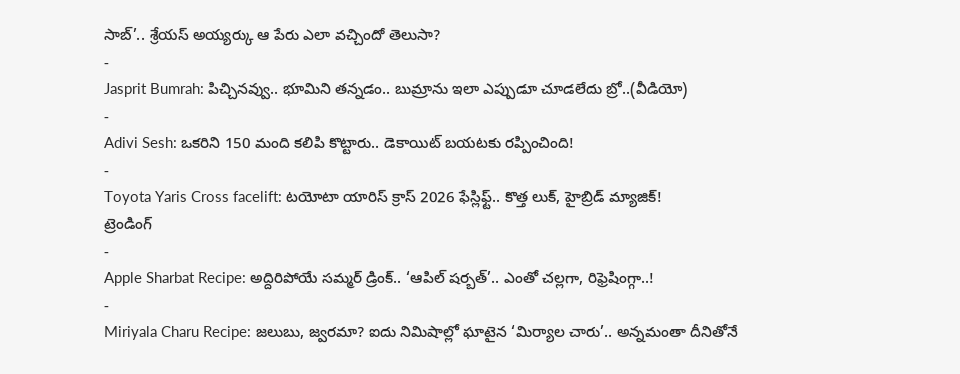సాబ్’.. శ్రేయస్ అయ్యర్కు ఆ పేరు ఎలా వచ్చిందో తెలుసా?
-
Jasprit Bumrah: పిచ్చినవ్వు.. భూమిని తన్నడం.. బుమ్రాను ఇలా ఎప్పుడూ చూడలేదు బ్రో..(వీడియో)
-
Adivi Sesh: ఒకరిని 150 మంది కలిపి కొట్టారు.. డెకాయిట్ బయటకు రప్పించింది!
-
Toyota Yaris Cross facelift: టయోటా యారిస్ క్రాస్ 2026 ఫేస్లిఫ్ట్.. కొత్త లుక్, హైబ్రిడ్ మ్యాజిక్!
ట్రెండింగ్
-
Apple Sharbat Recipe: అద్దిరిపోయే సమ్మర్ డ్రింక్.. ‘ఆపిల్ షర్బత్’.. ఎంతో చల్లగా, రిఫ్రెషింగ్గా..!
-
Miriyala Charu Recipe: జలుబు, జ్వరమా? ఐదు నిమిషాల్లో ఘాటైన ‘మిర్యాల చారు’.. అన్నమంతా దీనితోనే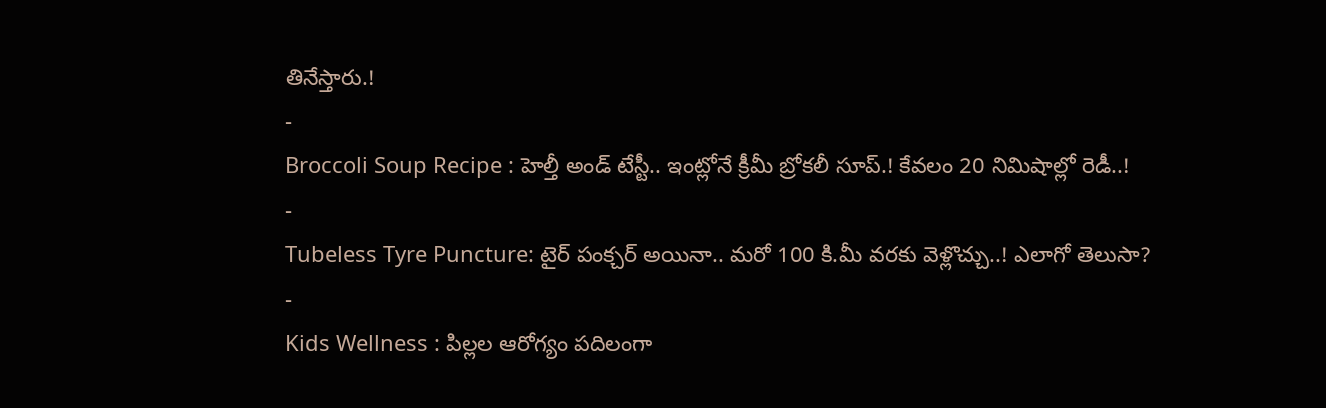తినేస్తారు.!
-
Broccoli Soup Recipe : హెల్తీ అండ్ టేస్టీ.. ఇంట్లోనే క్రీమీ బ్రోకలీ సూప్.! కేవలం 20 నిమిషాల్లో రెడీ..!
-
Tubeless Tyre Puncture: టైర్ పంక్చర్ అయినా.. మరో 100 కి.మీ వరకు వెళ్లొచ్చు..! ఎలాగో తెలుసా?
-
Kids Wellness : పిల్లల ఆరోగ్యం పదిలంగా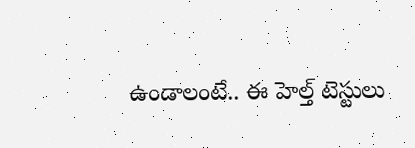ఉండాలంటే.. ఈ హెల్త్ టెస్టులు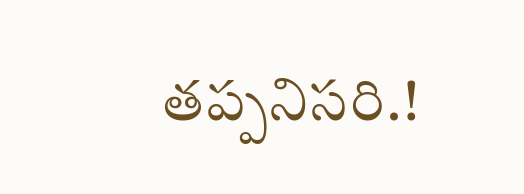తప్పనిసరి.!